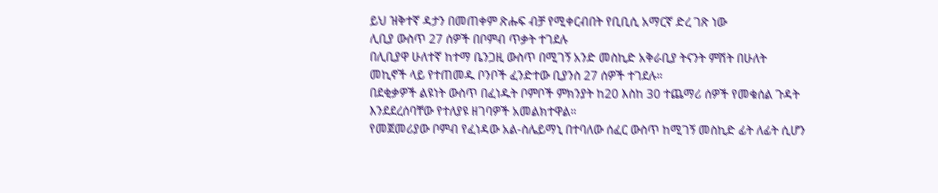ይህ ዝቅተኛ ዳታን በመጠቀም ጽሑፍ ብቻ የሚቀርብበት የቢቢሲ አማርኛ ድረ ገጽ ነው
ሊቢያ ውስጥ 27 ሰዎች በቦምብ ጥቃት ተገደሉ
በሊቢያዋ ሁለተኛ ከተማ ቤንጋዚ ውስጥ በሚገኝ አንድ መስኪድ አቅራቢያ ትናንት ምሽት በሁለት መኪኖች ላይ የተጠመዱ ቦንቦች ፈንድተው ቢያንስ 27 ሰዎች ተገደሉ።
በደቂቃዎች ልዩነት ውስጥ በፈነዱት ቦምቦች ምክንያት ከ20 እስከ 30 ተጨማሪ ሰዎች የመቁሰል ጉዳት እንደደረሰባቸው የተለያዩ ዘገባዎች አመልክተዋል።
የመጀመሪያው ቦምብ የፈነዳው አል-ስሌይማኒ በተባለው ሰፈር ውስጥ ከሚገኝ መስኪድ ፊት ለፊት ሲሆን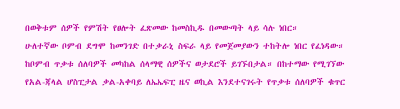በወቅቱም ሰዎች የምሽት የፀሎት ፈጽመው ከመስኪዱ በመውጣት ላይ ሳሉ ነበር።
ሁለተኛው ቦምብ ደግሞ ከመንገድ በተቃራኒ ስፍራ ላይ የመጀመያውን ተከትሎ ነበር የፈነዳው።
ከቦምብ ጥቃቱ ሰለባዎች መካከል ሰላማዊ ሰዎችና ወታደሮች ይገኙበታል። በከተማው የሚገኘው የአል-ጃላል ሆስፒታል ቃል-አቀባይ ለኤኤፍፒ ዜና ወኪል እንደተናገሩት የጥቃቱ ሰለባዎች ቁጥር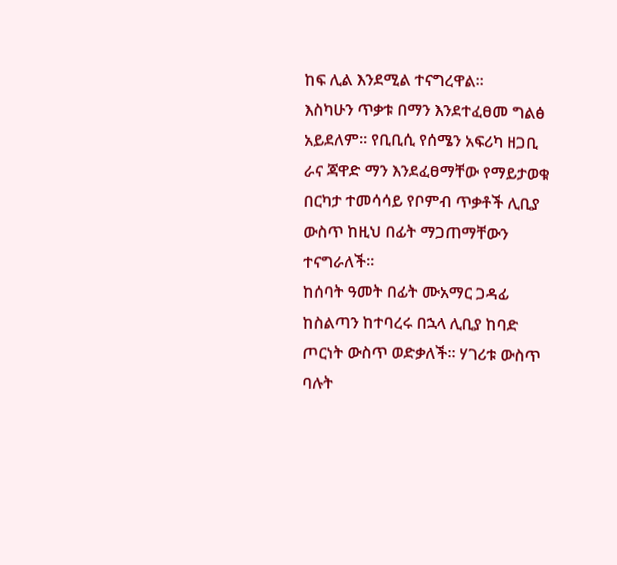ከፍ ሊል እንደሚል ተናግረዋል።
እስካሁን ጥቃቱ በማን እንደተፈፀመ ግልፅ አይደለም። የቢቢሲ የሰሜን አፍሪካ ዘጋቢ ራና ጃዋድ ማን እንደፈፀማቸው የማይታወቁ በርካታ ተመሳሳይ የቦምብ ጥቃቶች ሊቢያ ውስጥ ከዚህ በፊት ማጋጠማቸውን ተናግራለች።
ከሰባት ዓመት በፊት ሙአማር ጋዳፊ ከስልጣን ከተባረሩ በኋላ ሊቢያ ከባድ ጦርነት ውስጥ ወድቃለች። ሃገሪቱ ውስጥ ባሉት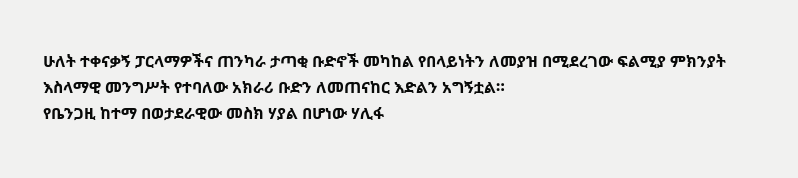ሁለት ተቀናቃኝ ፓርላማዎችና ጠንካራ ታጣቂ ቡድኖች መካከል የበላይነትን ለመያዝ በሚደረገው ፍልሚያ ምክንያት እስላማዊ መንግሥት የተባለው አክራሪ ቡድን ለመጠናከር እድልን አግኝቷል።
የቤንጋዚ ከተማ በወታደራዊው መስክ ሃያል በሆነው ሃሊፋ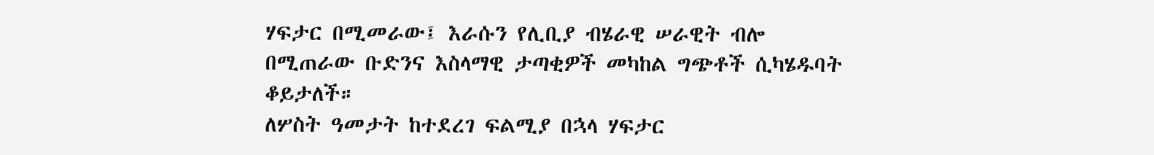ሃፍታር በሚመራው፤ እራሱን የሊቢያ ብሄራዊ ሠራዊት ብሎ በሚጠራው ቡድንና እስላማዊ ታጣቂዎች መካከል ግጭቶች ሲካሄዱባት ቆይታለች።
ለሦስት ዓመታት ከተደረገ ፍልሚያ በኋላ ሃፍታር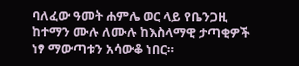ባለፈው ዓመት ሐምሌ ወር ላይ የቤንጋዚ ከተማን ሙሉ ለሙሉ ከእስላማዊ ታጣቂዎች ነፃ ማውጣቱን አሳውቆ ነበር።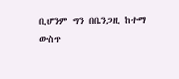ቢሆንም ግን በቤንጋዚ ከተማ ውስጥ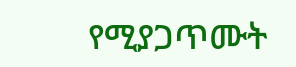የሚያጋጥሙት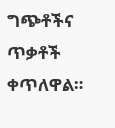ግጭቶችና ጥቃቶች ቀጥለዋል።